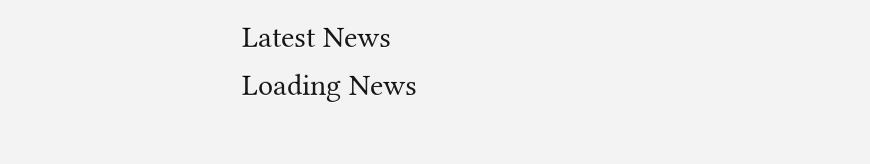Latest News
Loading News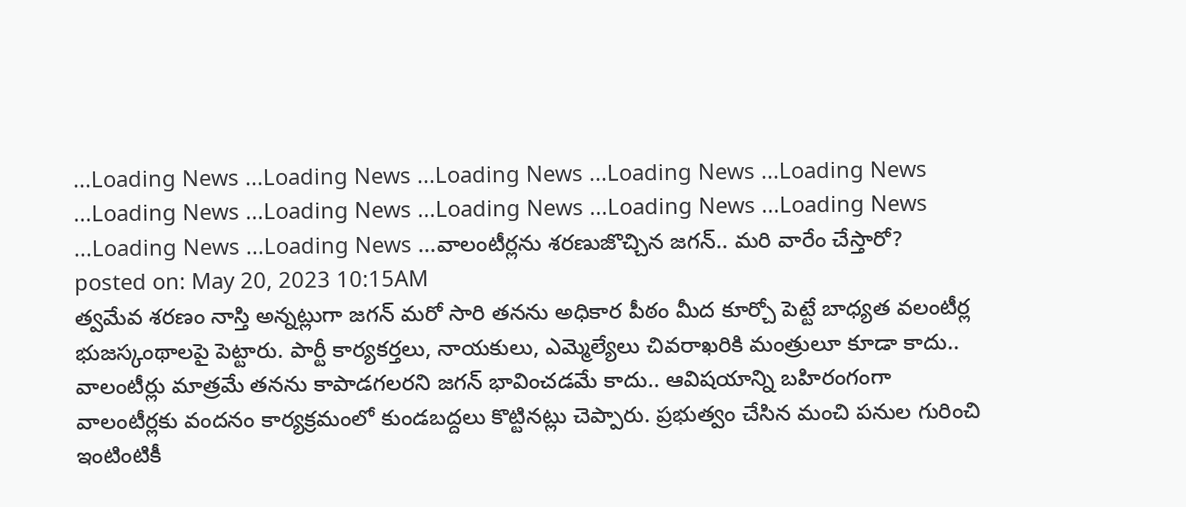...Loading News ...Loading News ...Loading News ...Loading News ...Loading News ...Loading News ...Loading News ...Loading News ...Loading News ...Loading News ...Loading News ...Loading News ...వాలంటీర్లను శరణుజొచ్చిన జగన్.. మరి వారేం చేస్తారో?
posted on: May 20, 2023 10:15AM
త్వమేవ శరణం నాస్తి అన్నట్లుగా జగన్ మరో సారి తనను అధికార పీఠం మీద కూర్చో పెట్టే బాధ్యత వలంటీర్ల భుజస్కంథాలపై పెట్టారు. పార్టీ కార్యకర్తలు, నాయకులు, ఎమ్మెల్యేలు చివరాఖరికి మంత్రులూ కూడా కాదు.. వాలంటీర్లు మాత్రమే తనను కాపాడగలరని జగన్ భావించడమే కాదు.. ఆవిషయాన్ని బహిరంగంగా వాలంటీర్లకు వందనం కార్యక్రమంలో కుండబద్దలు కొట్టినట్లు చెప్పారు. ప్రభుత్వం చేసిన మంచి పనుల గురించి ఇంటింటికీ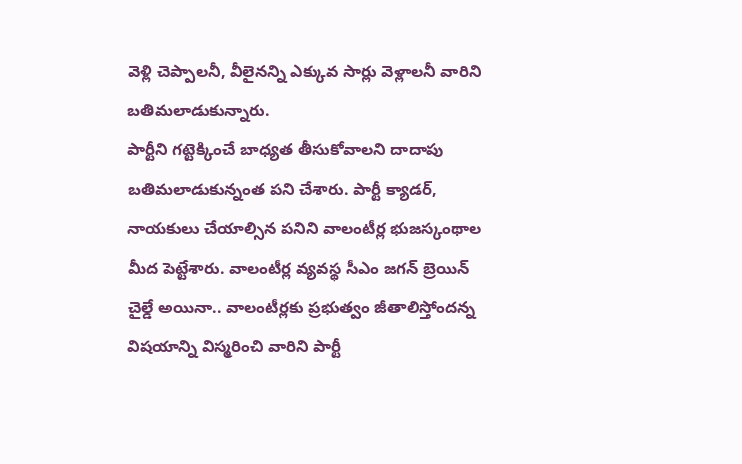వెళ్లి చెప్పాలనీ, వీలైనన్ని ఎక్కువ సార్లు వెళ్లాలనీ వారిని బతిమలాడుకున్నారు.
పార్టీని గట్టెక్కించే బాధ్యత తీసుకోవాలని దాదాపు బతిమలాడుకున్నంత పని చేశారు. పార్టీ క్యాడర్, నాయకులు చేయాల్సిన పనిని వాలంటీర్ల భుజస్కంథాల మీద పెట్టేశారు. వాలంటీర్ల వ్యవస్థ సీఎం జగన్ బ్రెయిన్ చైల్డే అయినా.. వాలంటీర్లకు ప్రభుత్వం జీతాలిస్తోందన్న విషయాన్ని విస్మరించి వారిని పార్టీ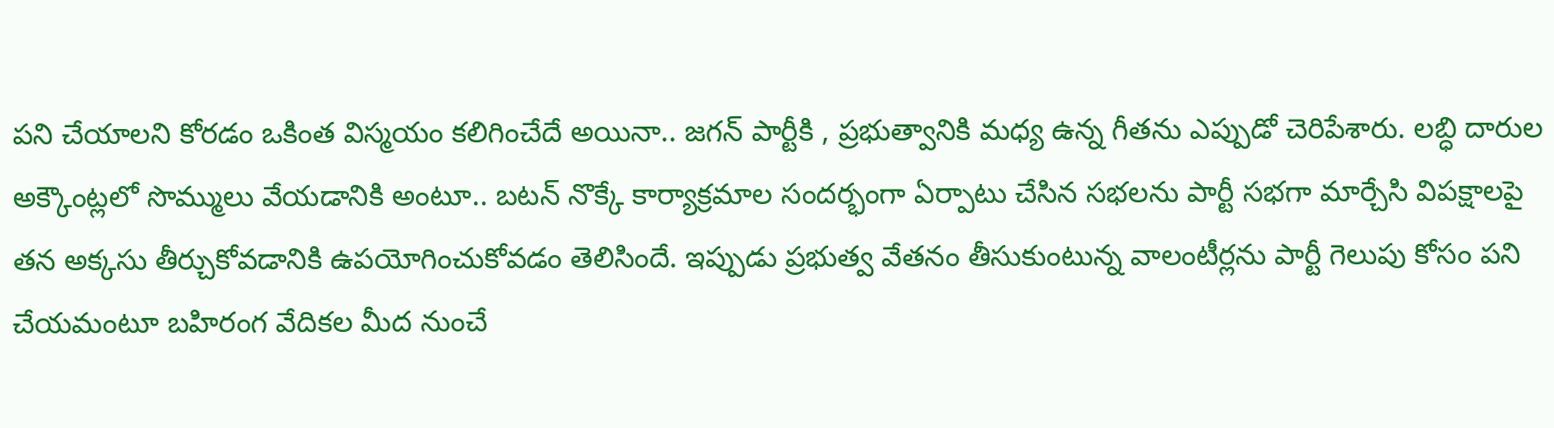పని చేయాలని కోరడం ఒకింత విస్మయం కలిగించేదే అయినా.. జగన్ పార్టీకి , ప్రభుత్వానికి మధ్య ఉన్న గీతను ఎప్పుడో చెరిపేశారు. లబ్ధి దారుల అక్కౌంట్లలో సొమ్ములు వేయడానికి అంటూ.. బటన్ నొక్కే కార్యాక్రమాల సందర్భంగా ఏర్పాటు చేసిన సభలను పార్టీ సభగా మార్చేసి విపక్షాలపై తన అక్కసు తీర్చుకోవడానికి ఉపయోగించుకోవడం తెలిసిందే. ఇప్పుడు ప్రభుత్వ వేతనం తీసుకుంటున్న వాలంటీర్లను పార్టీ గెలుపు కోసం పని చేయమంటూ బహిరంగ వేదికల మీద నుంచే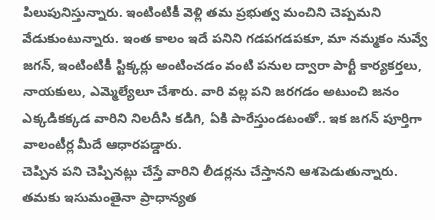పిలుపునిస్తున్నారు. ఇంటింటికీ వెళ్లి తమ ప్రభుత్వ మంచిని చెప్పమని వేడుకుంటున్నారు. ఇంత కాలం ఇదే పనిని గడపగడపకూ, మా నమ్మకం నువ్వే జగన్, ఇంటింటికీ స్టిక్కర్లు అంటించడం వంటి పనుల ద్వారా పార్టీ కార్యకర్తలు, నాయకులు, ఎమ్మెల్యేలూ చేశారు. వారి వల్ల పని జరగడం అటుంచి జనం ఎక్కడికక్కడ వారిని నిలదీసి కడిగి, ఏకి పారేస్తుండటంతో.. ఇక జగన్ పూర్తిగా వాలంటీర్ల మీదే ఆధారపడ్డారు.
చెప్పిన పని చెప్పినట్లు చేస్తే వారిని లీడర్లను చేస్తానని ఆశపెడుతున్నారు. తమకు ఇసుమంతైనా ప్రాధాన్యత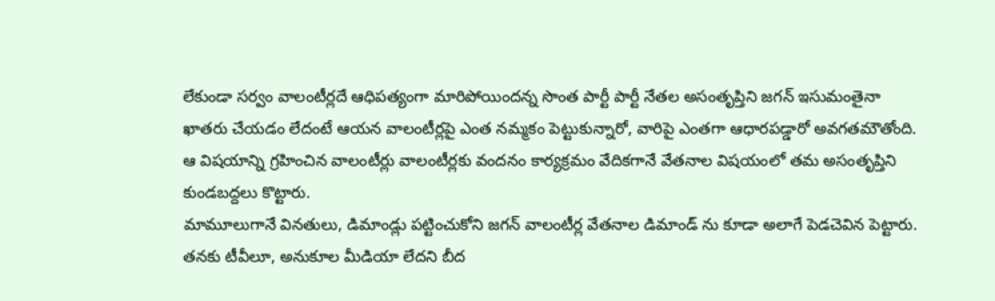లేకుండా సర్వం వాలంటీర్లదే ఆధిపత్యంగా మారిపోయిందన్న సొంత పార్టీ పార్టీ నేతల అసంతృప్తిని జగన్ ఇసుమంతైనా ఖాతరు చేయడం లేదంటే ఆయన వాలంటీర్లపై ఎంత నమ్మకం పెట్టుకున్నారో, వారిపై ఎంతగా ఆధారపడ్డారో అవగతమౌతోంది. ఆ విషయాన్ని గ్రహించిన వాలంటీర్లు వాలంటీర్లకు వందనం కార్యక్రమం వేదికగానే వేతనాల విషయంలో తమ అసంతృప్తిని కుండబద్దలు కొట్టారు.
మామూలుగానే వినతులు, డిమాండ్లు పట్టించుకోని జగన్ వాలంటీర్ల వేతనాల డిమాండ్ ను కూడా అలాగే పెడచెవిన పెట్టారు. తనకు టీవీలూ, అనుకూల మీడియా లేదని బీద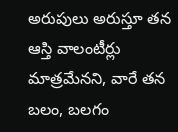అరుపులు అరుస్తూ తన ఆస్తి వాలంటీర్లు మాత్రమేనని, వారే తన బలం, బలగం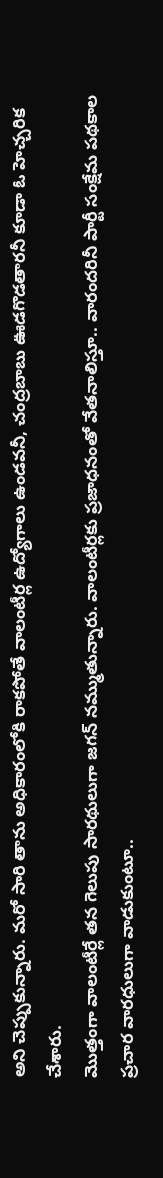అని చెప్పుకున్నారు. మరో సారి తాను అధికారంలోకి రాకపోతే వాలంటీర్ల ఉద్యోగాలు ఉండవనీ, చంద్రబాబు ఊడగొడతారనీ కూడా ఓ హెచ్చరిక చేశారు.
మొత్తంగా వాలంటీర్లే తన గెలుపు సారథులుగా జగన్ నమ్ముతున్నారు. వాలంటీర్లకు ప్రజాధనంతో వేతనాలిస్తూ.. వారందరినీ పార్టీ సంక్షేమ పథకాల ప్రచార వారధులుగా వాడుకుంటూ..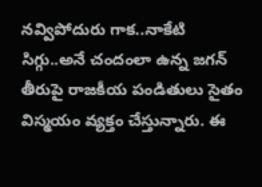నవ్విపోదురు గాక..నాకేటి సిగ్గు..అనే చందంలా ఉన్న జగన్ తీరుపై రాజకీయ పండితులు సైతం విస్మయం వ్యక్తం చేస్తున్నారు. ఈ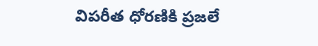విపరీత ధోరణికి ప్రజలే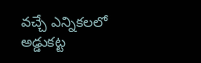వచ్చే ఎన్నికలలో అడ్డుకట్ట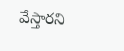వేస్తారని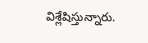విశ్లేషిస్తున్నారు.